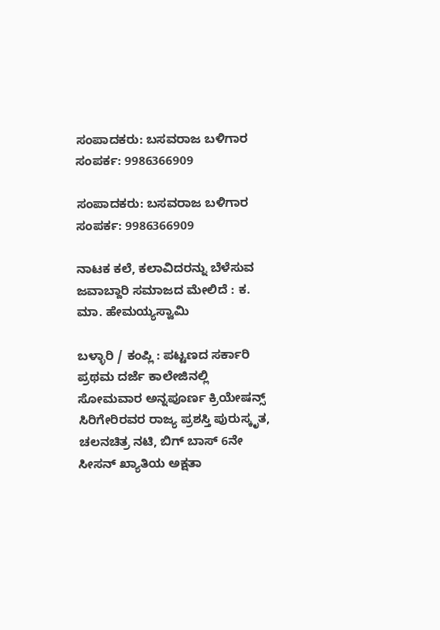ಸಂಪಾದಕರು: ಬಸವರಾಜ ಬಳಿಗಾರ
ಸಂಪರ್ಕ: 9986366909

ಸಂಪಾದಕರು: ಬಸವರಾಜ ಬಳಿಗಾರ
ಸಂಪರ್ಕ: 9986366909

ನಾಟಕ ಕಲೆ, ಕಲಾವಿದರನ್ನು ಬೆಳೆಸುವ ಜವಾಬ್ದಾರಿ ಸಮಾಜದ ಮೇಲಿದೆ : ಕ. ಮಾ. ಹೇಮಯ್ಯಸ್ವಾಮಿ

ಬಳ್ಳಾರಿ / ಕಂಪ್ಲಿ : ಪಟ್ಟಣದ ಸರ್ಕಾರಿ ಪ್ರಥಮ ದರ್ಜೆ ಕಾಲೇಜಿನಲ್ಲಿ ಸೋಮವಾರ ಅನ್ನಪೂರ್ಣ ಕ್ರಿಯೇಷನ್ಸ್ ಸಿರಿಗೇರಿರವರ ರಾಜ್ಯ ಪ್ರಶಸ್ತಿ ಪುರುಸ್ಕೃತ, ಚಲನಚಿತ್ರ ನಟಿ, ಬಿಗ್ ಬಾಸ್ 6ನೇ ಸೀಸನ್ ಖ್ಯಾತಿಯ ಅಕ್ಷತಾ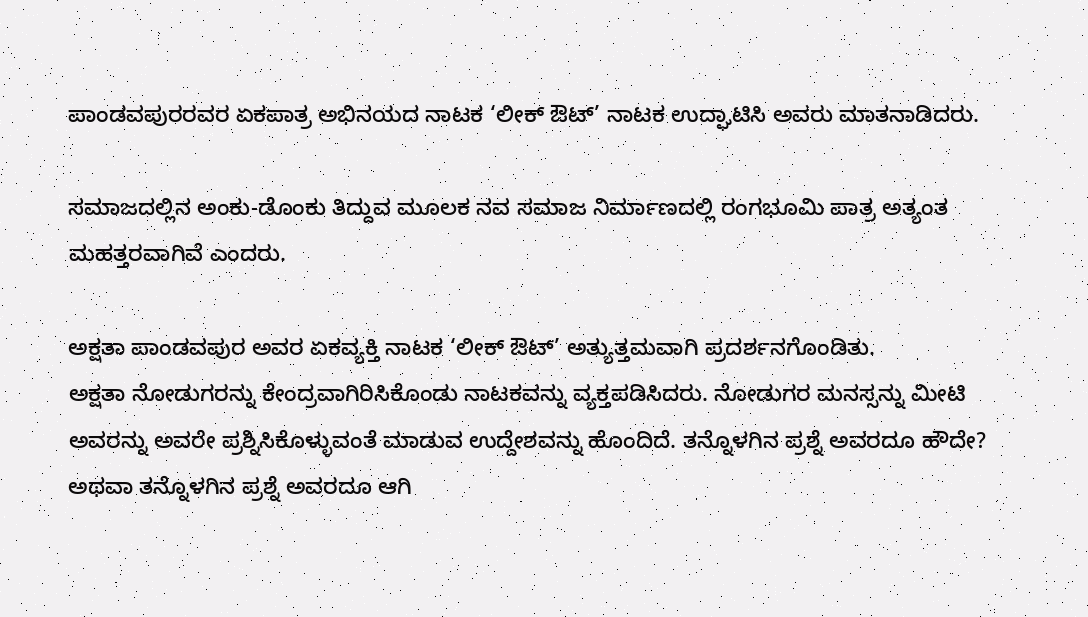ಪಾಂಡವಪುರರವರ ಏಕಪಾತ್ರ ಅಭಿನಯದ ನಾಟಕ ‘ಲೀಕ್ ಔಟ್’ ನಾಟಕ ಉದ್ಘಾಟಿಸಿ ಅವರು ಮಾತನಾಡಿದರು.

ಸಮಾಜದಲ್ಲಿನ ಅಂಕು-ಡೊಂಕು ತಿದ್ದುವ ಮೂಲಕ ನವ ಸಮಾಜ ನಿರ್ಮಾಣದಲ್ಲಿ ರಂಗಭೂಮಿ ಪಾತ್ರ ಅತ್ಯಂತ ಮಹತ್ತರವಾಗಿವೆ ಎಂದರು.

ಅಕ್ಷತಾ ಪಾಂಡವಪುರ ಅವರ ಏಕವ್ಯಕ್ತಿ ನಾಟಕ ‘ಲೀಕ್ ಔಟ್’ ಅತ್ಯುತ್ತಮವಾಗಿ ಪ್ರದರ್ಶನಗೊಂಡಿತು.
ಅಕ್ಷತಾ ನೋಡುಗರನ್ನು ಕೇಂದ್ರವಾಗಿರಿಸಿಕೊಂಡು ನಾಟಕವನ್ನು ವ್ಯಕ್ತಪಡಿಸಿದರು. ನೋಡುಗರ ಮನಸ್ಸನ್ನು ಮೀಟಿ ಅವರನ್ನು ಅವರೇ ಪ್ರಶ್ನಿಸಿಕೊಳ್ಳುವಂತೆ ಮಾಡುವ ಉದ್ದೇಶವನ್ನು ಹೊಂದಿದೆ. ತನ್ನೊಳಗಿನ ಪ್ರಶ್ನೆ ಅವರದೂ ಹೌದೇ? ಅಥವಾ ತನ್ನೊಳಗಿನ ಪ್ರಶ್ನೆ ಅವರದೂ ಆಗಿ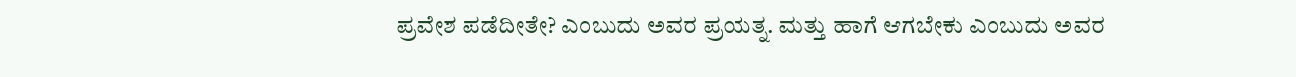ಪ್ರವೇಶ ಪಡೆದೀತೇ? ಎಂಬುದು ಅವರ ಪ್ರಯತ್ನ. ಮತ್ತು ಹಾಗೆ ಆಗಬೇಕು ಎಂಬುದು ಅವರ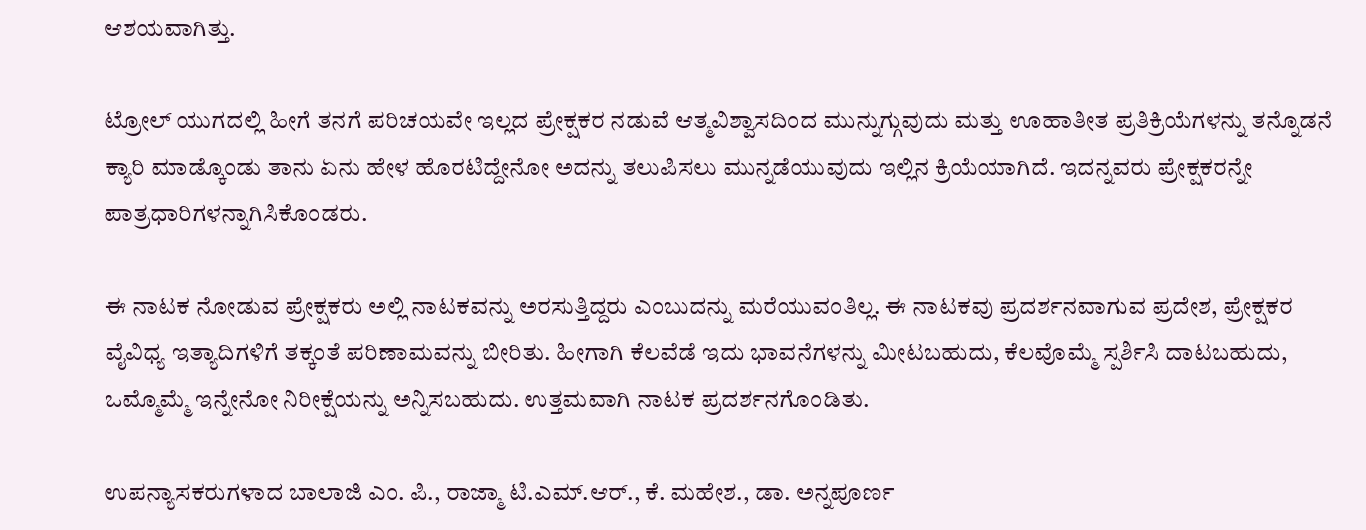ಆಶಯವಾಗಿತ್ತು.

ಟ್ರೋಲ್ ಯುಗದಲ್ಲಿ ಹೀಗೆ ತನಗೆ ಪರಿಚಯವೇ ಇಲ್ಲದ ಪ್ರೇಕ್ಷಕರ ನಡುವೆ ಆತ್ಮವಿಶ್ವಾಸದಿಂದ ಮುನ್ನುಗ್ಗುವುದು ಮತ್ತು ಊಹಾತೀತ ಪ್ರತಿಕ್ರಿಯೆಗಳನ್ನು ತನ್ನೊಡನೆ ಕ್ಯಾರಿ ಮಾಡ್ಕೊಂಡು ತಾನು ಏನು ಹೇಳ ಹೊರಟಿದ್ದೇನೋ ಅದನ್ನು ತಲುಪಿಸಲು ಮುನ್ನಡೆಯುವುದು ಇಲ್ಲಿನ ಕ್ರಿಯೆಯಾಗಿದೆ. ಇದನ್ನವರು ಪ್ರೇಕ್ಷಕರನ್ನೇ ಪಾತ್ರಧಾರಿಗಳನ್ನಾಗಿಸಿಕೊಂಡರು.

ಈ ನಾಟಕ ನೋಡುವ ಪ್ರೇಕ್ಷಕರು ಅಲ್ಲಿ ನಾಟಕವನ್ನು ಅರಸುತ್ತಿದ್ದರು ಎಂಬುದನ್ನು ಮರೆಯುವಂತಿಲ್ಲ. ಈ ನಾಟಕವು ಪ್ರದರ್ಶನವಾಗುವ ಪ್ರದೇಶ, ಪ್ರೇಕ್ಷಕರ ವೈವಿಧ್ಯ ಇತ್ಯಾದಿಗಳಿಗೆ ತಕ್ಕಂತೆ ಪರಿಣಾಮವನ್ನು ಬೀರಿತು. ಹೀಗಾಗಿ ಕೆಲವೆಡೆ ಇದು ಭಾವನೆಗಳನ್ನು ಮೀಟಬಹುದು, ಕೆಲವೊಮ್ಮೆ ಸ್ಪರ್ಶಿಸಿ ದಾಟಬಹುದು, ಒಮ್ಮೊಮ್ಮೆ ಇನ್ನೇನೋ ನಿರೀಕ್ಷೆಯನ್ನು ಅನ್ನಿಸಬಹುದು. ಉತ್ತಮವಾಗಿ ನಾಟಕ ಪ್ರದರ್ಶನಗೊಂಡಿತು.

ಉಪನ್ಯಾಸಕರುಗಳಾದ ಬಾಲಾಜಿ ಎಂ. ಪಿ., ರಾಜ್ಮಾ ಟಿ.ಎಮ್.ಆರ್., ಕೆ. ಮಹೇಶ., ಡಾ. ಅನ್ನಪೂರ್ಣ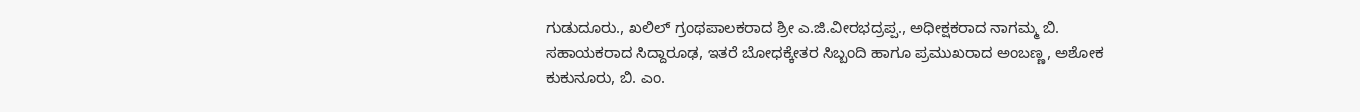ಗುಡುದೂರು., ಖಲಿಲ್ ಗ್ರಂಥಪಾಲಕರಾದ ಶ್ರೀ ಎ.ಜಿ.ವೀರಭದ್ರಪ್ಪ., ಅಧೀಕ್ಷಕರಾದ ನಾಗಮ್ಮ ಬಿ. ಸಹಾಯಕರಾದ ಸಿದ್ದಾರೂಢ, ಇತರೆ ಬೋಧಕ್ಕೇತರ ಸಿಬ್ಬಂದಿ ಹಾಗೂ ಪ್ರಮುಖರಾದ ಅಂಬಣ್ಣ, ಅಶೋಕ ಕುಕುನೂರು, ಬಿ. ಎಂ.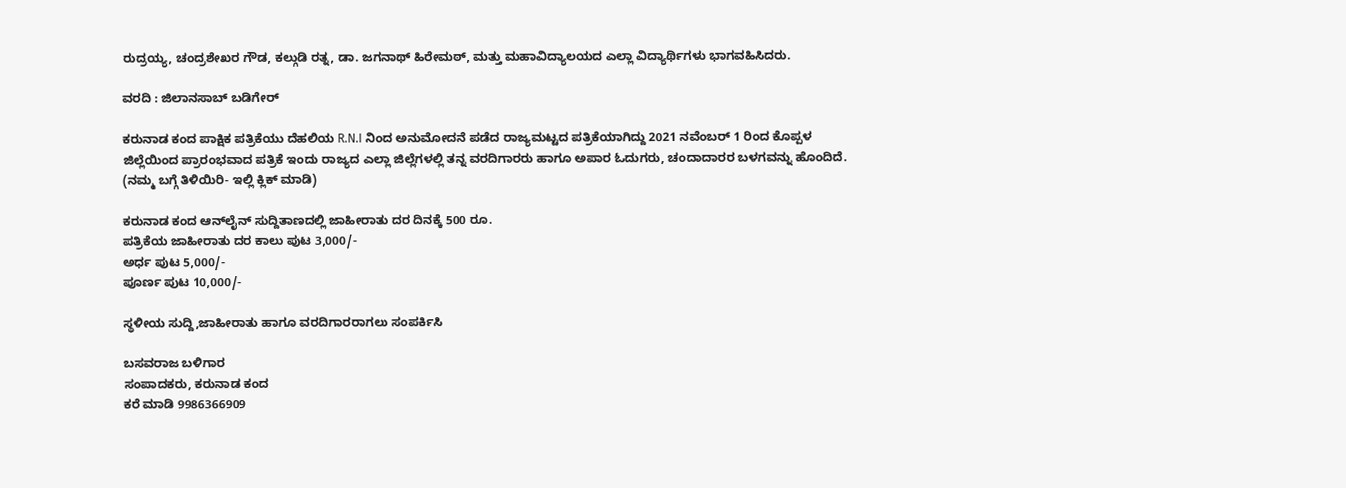ರುದ್ರಯ್ಯ, ಚಂದ್ರಶೇಖರ ಗೌಡ, ಕಲ್ಗುಡಿ ರತ್ನ, ಡಾ. ಜಗನಾಥ್ ಹಿರೇಮಠ್, ಮತ್ತು ಮಹಾವಿದ್ಯಾಲಯದ ಎಲ್ಲಾ ವಿದ್ಯಾರ್ಥಿಗಳು ಭಾಗವಹಿಸಿದರು.

ವರದಿ : ಜಿಲಾನಸಾಬ್ ಬಡಿಗೇರ್

ಕರುನಾಡ ಕಂದ ಪಾಕ್ಷಿಕ ಪತ್ರಿಕೆಯು ದೆಹಲಿಯ R.N.I ನಿಂದ ಅನುಮೋದನೆ ಪಡೆದ ರಾಜ್ಯಮಟ್ಟದ ಪತ್ರಿಕೆಯಾಗಿದ್ದು 2021 ನವೆಂಬರ್ 1 ರಿಂದ ಕೊಪ್ಪಳ ಜಿಲ್ಲೆಯಿಂದ ಪ್ರಾರಂಭವಾದ ಪತ್ರಿಕೆ ಇಂದು ರಾಜ್ಯದ ಎಲ್ಲಾ ಜಿಲ್ಲೆಗಳಲ್ಲಿ ತನ್ನ ವರದಿಗಾರರು ಹಾಗೂ ಅಪಾರ ಓದುಗರು, ಚಂದಾದಾರರ ಬಳಗವನ್ನು ಹೊಂದಿದೆ. (ನಮ್ಮ ಬಗ್ಗೆ ತಿಳಿಯಿರಿ- ಇಲ್ಲಿ ಕ್ಲಿಕ್‌ ಮಾಡಿ)

ಕರುನಾಡ ಕಂದ ಆನ್‌ಲೈನ್‌ ಸುದ್ದಿತಾಣದಲ್ಲಿ ಜಾಹೀರಾತು ದರ ದಿನಕ್ಕೆ 500 ರೂ.
ಪತ್ರಿಕೆಯ ಜಾಹೀರಾತು ದರ ಕಾಲು ಪುಟ 3,000/-
ಅರ್ಧ ಪುಟ 5,000/-
ಪೂರ್ಣ ಪುಟ 10,000/-

ಸ್ಥಳೀಯ ಸುದ್ದಿ,ಜಾಹೀರಾತು ಹಾಗೂ ವರದಿಗಾರರಾಗಲು ಸಂಪರ್ಕಿಸಿ

ಬಸವರಾಜ ಬಳಿಗಾರ
ಸಂಪಾದಕರು, ಕರುನಾಡ ಕಂದ
ಕರೆ ಮಾಡಿ 9986366909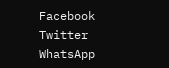Facebook
Twitter
WhatsApp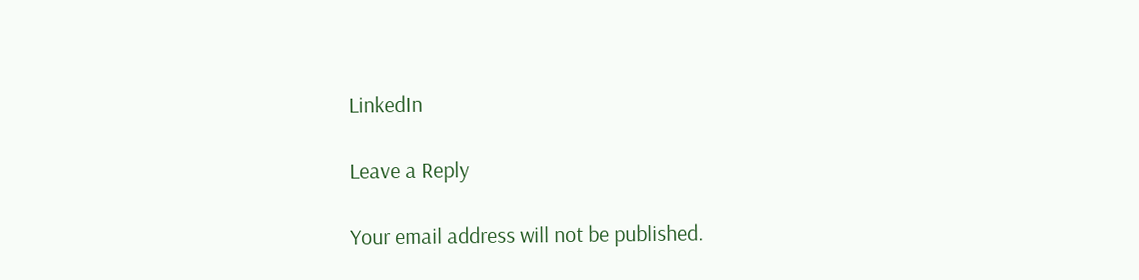LinkedIn

Leave a Reply

Your email address will not be published.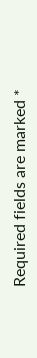Required fields are marked *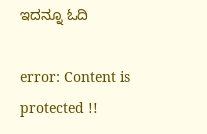ಇದನ್ನೂ ಓದಿ

error: Content is protected !!